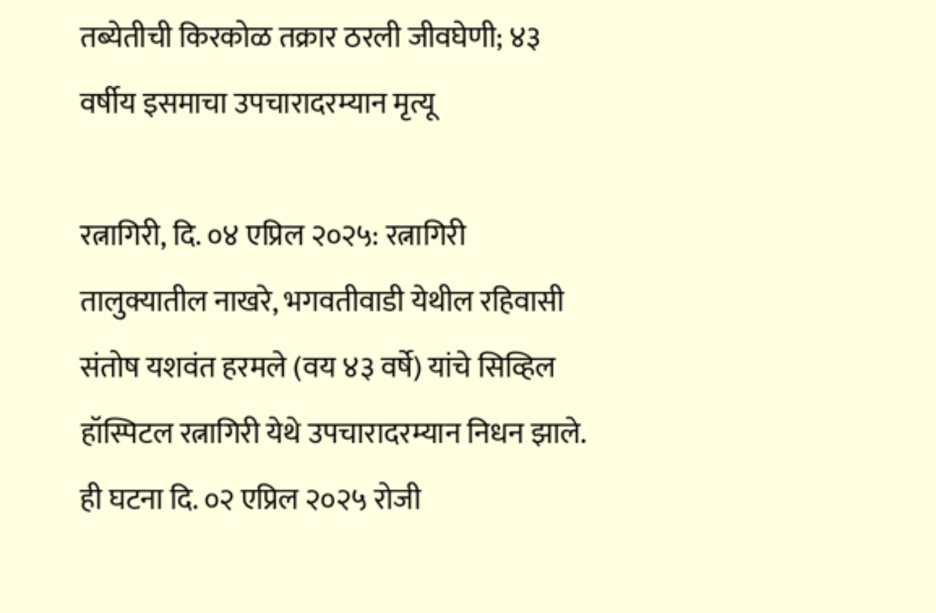तब्येतीची किरकोळ तक्रार ठरली जीवघेणी; ४३ वर्षीय इसमाचा उपचारादरम्यान मृत्यू

रत्नागिरी, दि. ०४ एप्रिल २०२५: रत्नागिरी तालुक्यातील नाखरे, भगवतीवाडी येथील रहिवासी संतोष यशवंत हरमले (वय ४३ वर्षे) यांचे सिव्हिल हॉस्पिटल रत्नागिरी येथे उपचारादरम्यान निधन झाले. ही घटना दि. ०२ एप्रिल २०२५ रोजी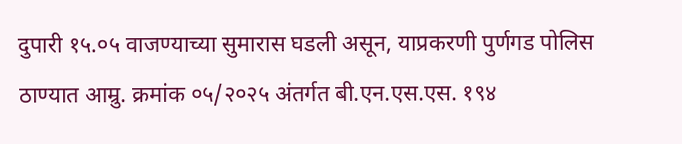दुपारी १५.०५ वाजण्याच्या सुमारास घडली असून, याप्रकरणी पुर्णगड पोलिस ठाण्यात आम्रु. क्रमांक ०५/२०२५ अंतर्गत बी.एन.एस.एस. १९४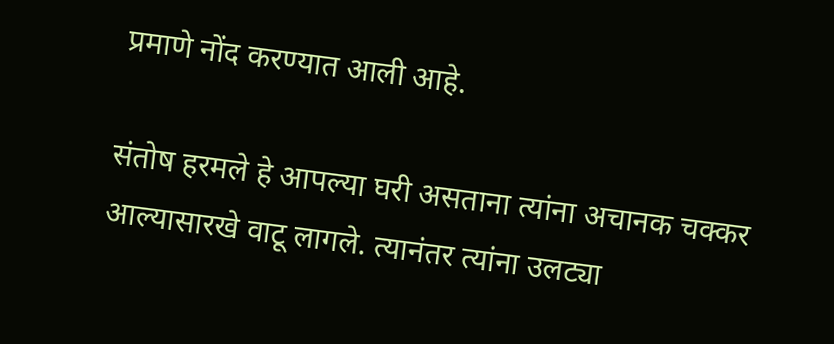प्रमाणे नोंद करण्यात आली आहे.

संतोष हरमले हे आपल्या घरी असताना त्यांना अचानक चक्कर आल्यासारखे वाटू लागले. त्यानंतर त्यांना उलट्या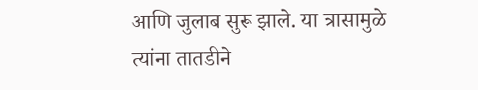आणि जुलाब सुरू झाले. या त्रासामुळे त्यांना तातडीने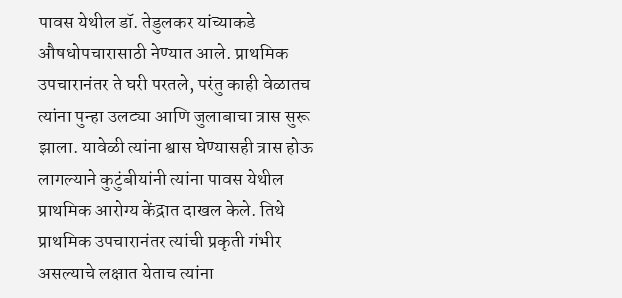पावस येथील डॉ. तेडुलकर यांच्याकडे औषधोपचारासाठी नेण्यात आले. प्राथमिक उपचारानंतर ते घरी परतले, परंतु काही वेळातच त्यांना पुन्हा उलट्या आणि जुलाबाचा त्रास सुरू झाला. यावेळी त्यांना श्वास घेण्यासही त्रास होऊ लागल्याने कुटुंबीयांनी त्यांना पावस येथील प्राथमिक आरोग्य केंद्रात दाखल केले. तिथे प्राथमिक उपचारानंतर त्यांची प्रकृती गंभीर असल्याचे लक्षात येताच त्यांना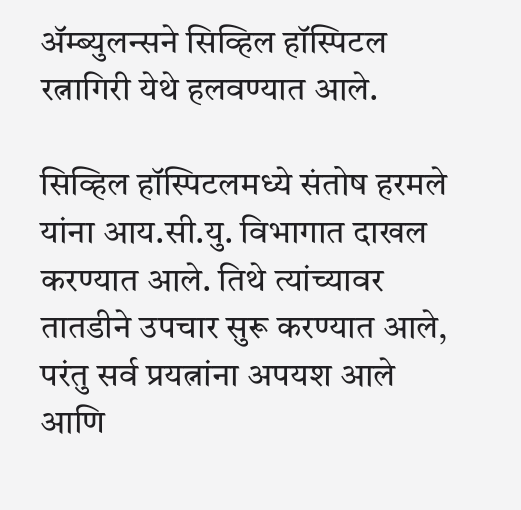ॲम्ब्युलन्सने सिव्हिल हॉस्पिटल रत्नागिरी येथे हलवण्यात आले.

सिव्हिल हॉस्पिटलमध्ये संतोष हरमले यांना आय.सी.यु. विभागात दाखल करण्यात आले. तिथे त्यांच्यावर तातडीने उपचार सुरू करण्यात आले, परंतु सर्व प्रयत्नांना अपयश आले आणि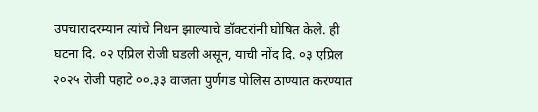उपचारादरम्यान त्यांचे निधन झाल्याचे डॉक्टरांनी घोषित केले. ही घटना दि. ०२ एप्रिल रोजी घडली असून, याची नोंद दि. ०३ एप्रिल २०२५ रोजी पहाटे ००.३३ वाजता पुर्णगड पोलिस ठाण्यात करण्यात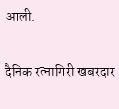आली.

दैनिक रत्नागिरी खबरदार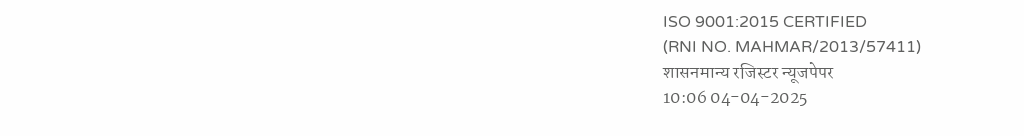ISO 9001:2015 CERTIFIED
(RNI NO. MAHMAR/2013/57411)
शासनमान्य रजिस्टर न्यूजपेपर
10:06 04-04-2025